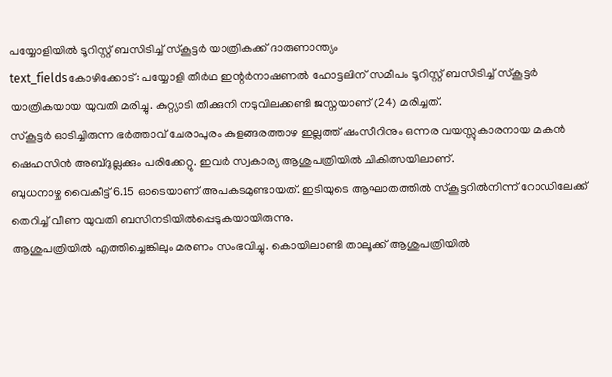പയ്യോളിയിൽ ടൂറിസ്റ്റ് ബസിടിച്ച് സ്കൂട്ടർ യാത്രികക്ക് ദാരുണാന്ത്യം
text_fieldsകോഴിക്കോട്: പയ്യോളി തീർഥ ഇന്റർനാഷണൽ ഹോട്ടലിന് സമീപം ടൂറിസ്റ്റ് ബസിടിച്ച് സ്കൂട്ടർ യാത്രികയായ യുവതി മരിച്ചു. കുറ്റ്യാടി തീക്കുനി നടുവിലക്കണ്ടി ജസ്നയാണ് (24) മരിച്ചത്.
സ്കൂട്ടർ ഓടിച്ചിരുന്ന ഭർത്താവ് ചേരാപുരം കുളങ്ങരത്താഴ ഇല്ലത്ത് ഷംസീറിനും ഒന്നര വയസ്സുകാരനായ മകൻ ഷെഹസിൻ അബ്ദുല്ലക്കും പരിക്കേറ്റു. ഇവർ സ്വകാര്യ ആശുപത്രിയിൽ ചികിത്സയിലാണ്.
ബുധനാഴ്ച വൈകീട്ട് 6.15 ഓടെയാണ് അപകടമുണ്ടായത്. ഇടിയുടെ ആഘാതത്തിൽ സ്കൂട്ടറിൽനിന്ന് റോഡിലേക്ക് തെറിച്ച് വീണ യുവതി ബസിനടിയിൽപ്പെടുകയായിരുന്നു.
ആശുപത്രിയിൽ എത്തിച്ചെങ്കിലും മരണം സംഭവിച്ചു. കൊയിലാണ്ടി താലൂക്ക് ആശുപത്രിയിൽ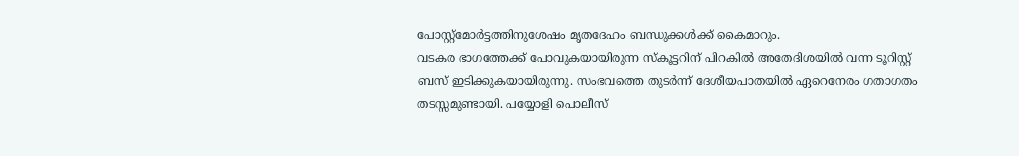പോസ്റ്റ്മോർട്ടത്തിനുശേഷം മൃതദേഹം ബന്ധുക്കൾക്ക് കൈമാറും.
വടകര ഭാഗത്തേക്ക് പോവുകയായിരുന്ന സ്കൂട്ടറിന് പിറകിൽ അതേദിശയിൽ വന്ന ടൂറിസ്റ്റ് ബസ് ഇടിക്കുകയായിരുന്നു. സംഭവത്തെ തുടർന്ന് ദേശീയപാതയിൽ ഏറെനേരം ഗതാഗതം തടസ്സമുണ്ടായി. പയ്യോളി പൊലീസ്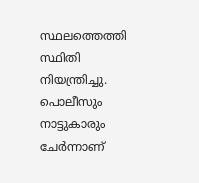സ്ഥലത്തെത്തി സ്ഥിതി നിയന്ത്രിച്ചു.
പൊലീസും നാട്ടുകാരും ചേർന്നാണ്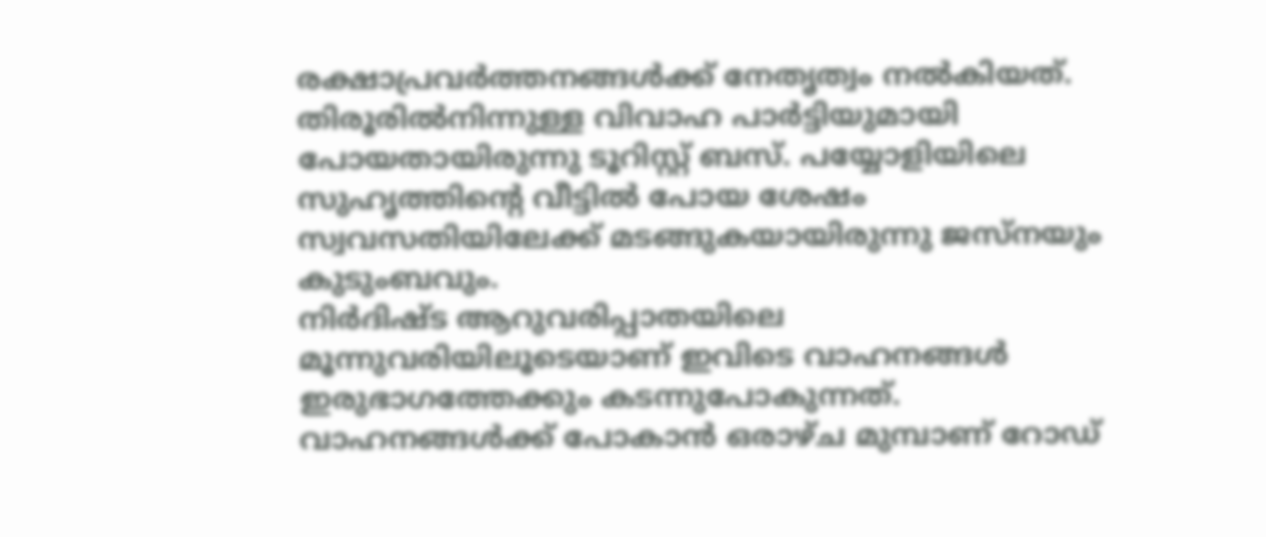രക്ഷാപ്രവർത്തനങ്ങൾക്ക് നേതൃത്വം നൽകിയത്. തിരൂരിൽനിന്നുള്ള വിവാഹ പാർട്ടിയുമായി പോയതായിരുന്നു ടൂറിസ്റ്റ് ബസ്. പയ്യോളിയിലെ സുഹൃത്തിന്റെ വീട്ടിൽ പോയ ശേഷം സ്വവസതിയിലേക്ക് മടങ്ങുകയായിരുന്നു ജസ്നയും കുടുംബവും.
നിർദിഷ്ട ആറുവരിപ്പാതയിലെ മൂന്നുവരിയിലൂടെയാണ് ഇവിടെ വാഹനങ്ങൾ ഇരുഭാഗത്തേക്കും കടന്നുപോകുന്നത്. വാഹനങ്ങൾക്ക് പോകാൻ ഒരാഴ്ച മുമ്പാണ് റോഡ്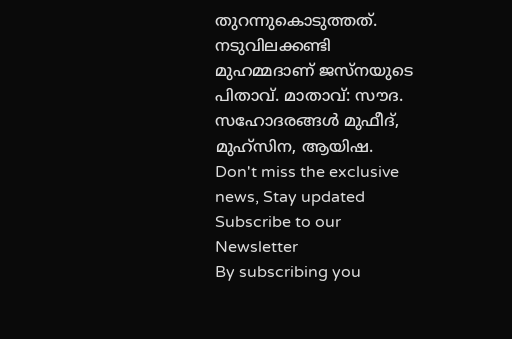തുറന്നുകൊടുത്തത്.
നടുവിലക്കണ്ടി മുഹമ്മദാണ് ജസ്നയുടെ പിതാവ്. മാതാവ്: സൗദ. സഹോദരങ്ങൾ മുഫീദ്, മുഹ്സിന, ആയിഷ.
Don't miss the exclusive news, Stay updated
Subscribe to our Newsletter
By subscribing you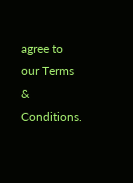agree to our Terms & Conditions.